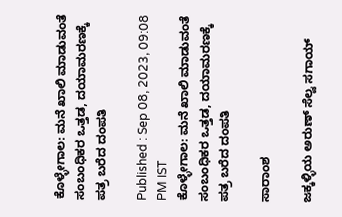ಕೊಳ್ಳೇಗಾಲ: ಮನೆ ಖಾಲಿ ಮಾಡುವಂತೆ ಸಂಬಂಧಿಕರ ಒತ್ತಡ, ದಯಾಮರಣಕ್ಕೆ ಪತ್ರ ಬರೆದ ದಂಪತಿ

Published : Sep 08, 2023, 09:08 PM IST
ಕೊಳ್ಳೇಗಾಲ: ಮನೆ ಖಾಲಿ ಮಾಡುವಂತೆ ಸಂಬಂಧಿಕರ ಒತ್ತಡ, ದಯಾಮರಣಕ್ಕೆ ಪತ್ರ ಬರೆದ ದಂಪತಿ

ಸಾರಾಂಶ

ಜಕ್ಕಳ್ಳಿಯ ಅರುಣ್ ಸೆಲ್ವ ಸಗಾಯ್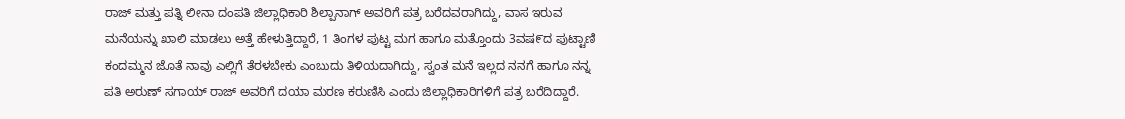ರಾಜ್ ಮತ್ತು ಪತ್ನಿ ಲೀನಾ ದಂಪತಿ ಜಿಲ್ಲಾಧಿಕಾರಿ ಶಿಲ್ಪಾನಾಗ್ ಅವರಿಗೆ ಪತ್ರ ಬರೆದವರಾಗಿದ್ದು, ವಾಸ ಇರುವ ಮನೆಯನ್ನು ಖಾಲಿ ಮಾಡಲು ಅತ್ತೆ ಹೇಳುತ್ತಿದ್ದಾರೆ, 1 ತಿಂಗಳ ಪುಟ್ಟ ಮಗ ಹಾಗೂ ಮತ್ತೊಂದು 3ವಷ೯ದ ಪುಟ್ಟಾಣಿ ಕಂದಮ್ಮನ ಜೊತೆ ನಾವು ಎಲ್ಲಿಗೆ ತೆರಳಬೇಕು ಎಂಬುದು ತಿಳಿಯದಾಗಿದ್ದು, ಸ್ವಂತ ಮನೆ ಇಲ್ಲದ ನನಗೆ ಹಾಗೂ ನನ್ನ ಪತಿ ಅರುಣ್ ಸಗಾಯ್ ರಾಜ್ ಅವರಿಗೆ ದಯಾ ಮರಣ ಕರುಣಿಸಿ ಎಂದು ಜಿಲ್ಲಾಧಿಕಾರಿಗಳಿಗೆ ಪತ್ರ ಬರೆದಿದ್ದಾರೆ.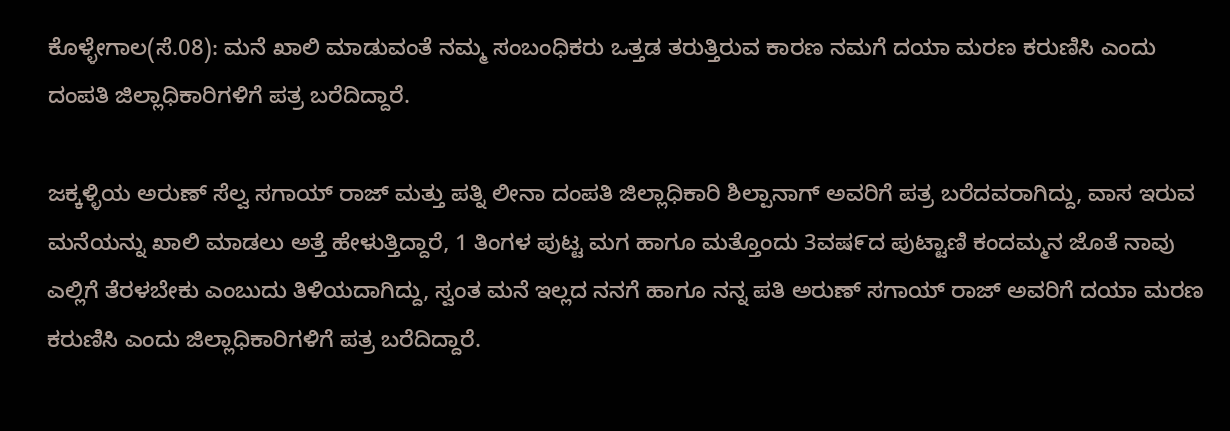ಕೊಳ್ಳೇಗಾಲ(ಸೆ.08): ಮನೆ ಖಾಲಿ ಮಾಡುವಂತೆ ನಮ್ಮ ಸಂಬಂಧಿಕರು ಒತ್ತಡ ತರುತ್ತಿರುವ ಕಾರಣ ನಮಗೆ ದಯಾ ಮರಣ ಕರುಣಿಸಿ ಎಂದು ದಂಪತಿ ಜಿಲ್ಲಾಧಿಕಾರಿಗಳಿಗೆ ಪತ್ರ ಬರೆದಿದ್ದಾರೆ.

ಜಕ್ಕಳ್ಳಿಯ ಅರುಣ್ ಸೆಲ್ವ ಸಗಾಯ್ ರಾಜ್ ಮತ್ತು ಪತ್ನಿ ಲೀನಾ ದಂಪತಿ ಜಿಲ್ಲಾಧಿಕಾರಿ ಶಿಲ್ಪಾನಾಗ್ ಅವರಿಗೆ ಪತ್ರ ಬರೆದವರಾಗಿದ್ದು, ವಾಸ ಇರುವ ಮನೆಯನ್ನು ಖಾಲಿ ಮಾಡಲು ಅತ್ತೆ ಹೇಳುತ್ತಿದ್ದಾರೆ, 1 ತಿಂಗಳ ಪುಟ್ಟ ಮಗ ಹಾಗೂ ಮತ್ತೊಂದು 3ವಷ೯ದ ಪುಟ್ಟಾಣಿ ಕಂದಮ್ಮನ ಜೊತೆ ನಾವು ಎಲ್ಲಿಗೆ ತೆರಳಬೇಕು ಎಂಬುದು ತಿಳಿಯದಾಗಿದ್ದು, ಸ್ವಂತ ಮನೆ ಇಲ್ಲದ ನನಗೆ ಹಾಗೂ ನನ್ನ ಪತಿ ಅರುಣ್ ಸಗಾಯ್ ರಾಜ್ ಅವರಿಗೆ ದಯಾ ಮರಣ ಕರುಣಿಸಿ ಎಂದು ಜಿಲ್ಲಾಧಿಕಾರಿಗಳಿಗೆ ಪತ್ರ ಬರೆದಿದ್ದಾರೆ.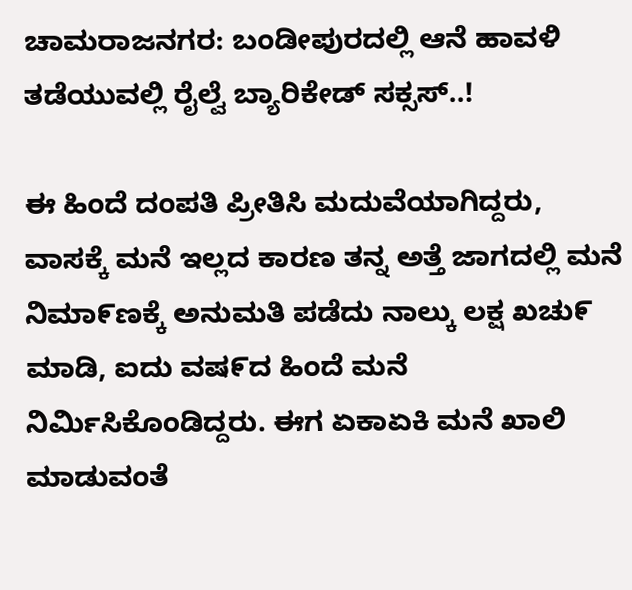ಚಾಮರಾಜನಗರ: ಬಂಡೀಪುರದಲ್ಲಿ ಆನೆ ಹಾವಳಿ ತಡೆಯುವಲ್ಲಿ ರೈಲ್ವೆ ಬ್ಯಾರಿಕೇಡ್ ಸಕ್ಸಸ್..!

ಈ ಹಿಂದೆ ದಂಪತಿ ಪ್ರೀತಿಸಿ ಮದುವೆಯಾಗಿದ್ದರು, ವಾಸಕ್ಕೆ ಮನೆ ಇಲ್ಲದ ಕಾರಣ ತನ್ನ ಅತ್ತೆ ಜಾಗದಲ್ಲಿ ಮನೆ ನಿಮಾ೯ಣಕ್ಕೆ ಅನುಮತಿ ಪಡೆದು ನಾಲ್ಕು ಲಕ್ಷ ಖಚು೯ ಮಾಡಿ, ಐದು ವಷ೯ದ ಹಿಂದೆ ಮನೆ ನಿರ್ಮಿಸಿಕೊಂಡಿದ್ದರು. ಈಗ ಏಕಾಏಕಿ ಮನೆ ಖಾಲಿ ಮಾಡುವಂತೆ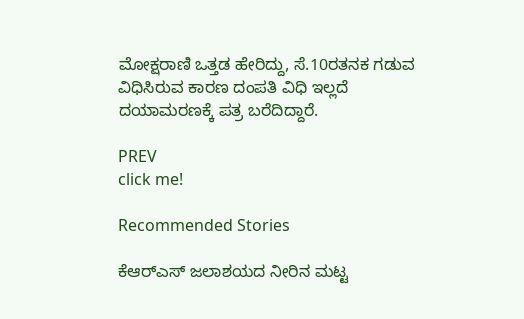ಮೋಕ್ಷರಾಣಿ ಒತ್ತಡ ಹೇರಿದ್ದು, ಸೆ.10ರತನಕ ಗಡುವ ವಿಧಿಸಿರುವ ಕಾರಣ ದಂಪತಿ ವಿಧಿ ಇಲ್ಲದೆ ದಯಾಮರಣಕ್ಕೆ ಪತ್ರ ಬರೆದಿದ್ದಾರೆ.

PREV
click me!

Recommended Stories

ಕೆಆರ್‌ಎಸ್ ಜಲಾಶಯದ ನೀರಿನ ಮಟ್ಟ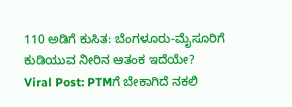110 ಅಡಿಗೆ ಕುಸಿತ: ಬೆಂಗಳೂರು-ಮೈಸೂರಿಗೆ ಕುಡಿಯುವ ನೀರಿನ ಆತಂಕ ಇದೆಯೇ?
Viral Post: PTMಗೆ ಬೇಕಾಗಿದೆ ನಕಲಿ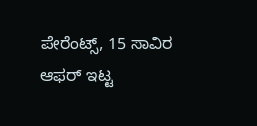ಪೇರೆಂಟ್ಸ್, 15 ಸಾವಿರ ಆಫರ್ ಇಟ್ಟ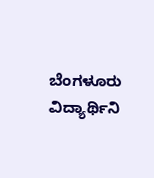ಬೆಂಗಳೂರು ವಿದ್ಯಾರ್ಥಿನಿ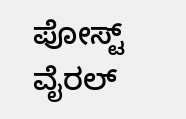ಪೋಸ್ಟ್ ವೈರಲ್